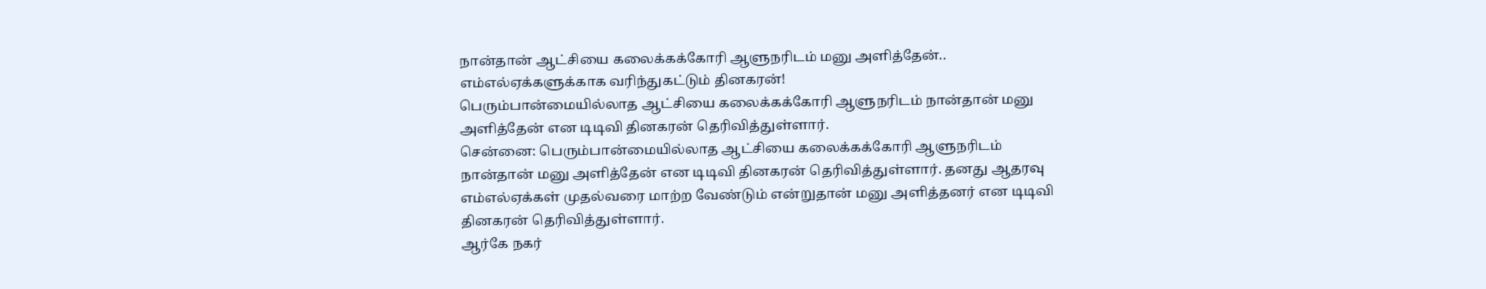நான்தான் ஆட்சியை கலைக்கக்கோரி ஆளுநரிடம் மனு அளித்தேன்.. எம்எல்ஏக்களுக்காக வரிந்துகட்டும் தினகரன்!
பெரும்பான்மையில்லாத ஆட்சியை கலைக்கக்கோரி ஆளுநரிடம் நான்தான் மனு அளித்தேன் என டிடிவி தினகரன் தெரிவித்துள்ளார்.
சென்னை: பெரும்பான்மையில்லாத ஆட்சியை கலைக்கக்கோரி ஆளுநரிடம் நான்தான் மனு அளித்தேன் என டிடிவி தினகரன் தெரிவித்துள்ளார். தனது ஆதரவு எம்எல்ஏக்கள் முதல்வரை மாற்ற வேண்டும் என்றுதான் மனு அளித்தனர் என டிடிவி தினகரன் தெரிவித்துள்ளார்.
ஆர்கே நகர்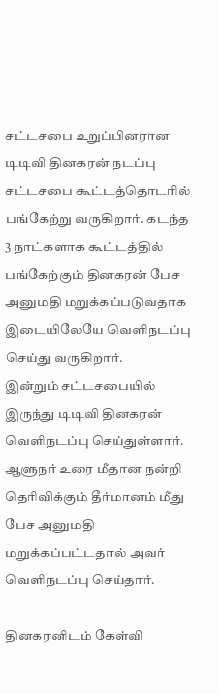சட்டசபை உறுப்பினரான டிடிவி தினகரன் நடப்பு சட்டசபை கூட்டத்தொடரில் பங்கேற்று வருகிறார். கடந்த 3 நாட்களாக கூட்டத்தில் பங்கேற்கும் தினகரன் பேச அனுமதி மறுக்கப்படுவதாக இடையிலேயே வெளிநடப்பு செய்து வருகிறார்.
இன்றும் சட்டசபையில் இருந்து டிடிவி தினகரன் வெளிநடப்பு செய்துள்ளார். ஆளுநர் உரை மீதான நன்றி தெரிவிக்கும் தீர்மானம் மீது பேச அனுமதி மறுக்கப்பட்டதால் அவர் வெளிநடப்பு செய்தார்.

தினகரனிடம் கேள்வி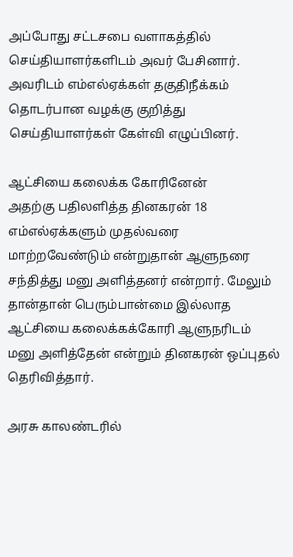அப்போது சட்டசபை வளாகத்தில் செய்தியாளர்களிடம் அவர் பேசினார். அவரிடம் எம்எல்ஏக்கள் தகுதிநீக்கம் தொடர்பான வழக்கு குறித்து செய்தியாளர்கள் கேள்வி எழுப்பினர்.

ஆட்சியை கலைக்க கோரினேன்
அதற்கு பதிலளித்த தினகரன் 18 எம்எல்ஏக்களும் முதல்வரை மாற்றவேண்டும் என்றுதான் ஆளுநரை சந்தித்து மனு அளித்தனர் என்றார். மேலும் தான்தான் பெரும்பான்மை இல்லாத ஆட்சியை கலைக்கக்கோரி ஆளுநரிடம் மனு அளித்தேன் என்றும் தினகரன் ஒப்புதல் தெரிவித்தார்.

அரசு காலண்டரில்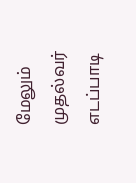மேலும் முதல்வர் எடப்பாடி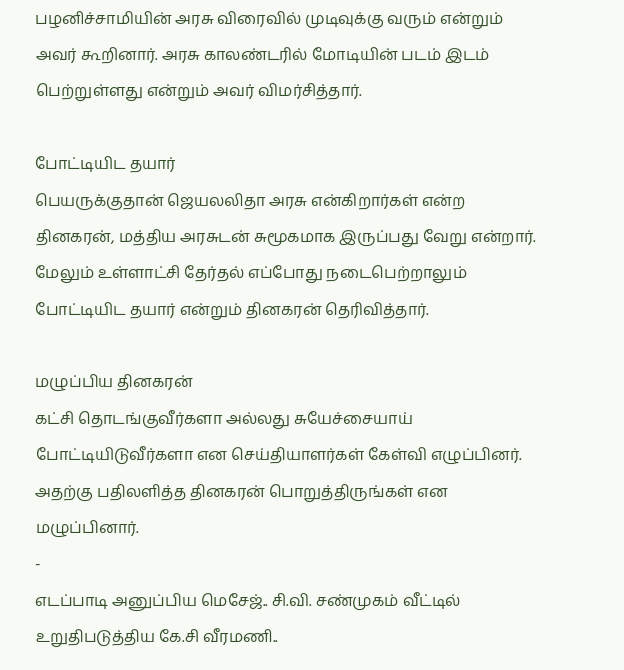பழனிச்சாமியின் அரசு விரைவில் முடிவுக்கு வரும் என்றும் அவர் கூறினார். அரசு காலண்டரில் மோடியின் படம் இடம் பெற்றுள்ளது என்றும் அவர் விமர்சித்தார்.

போட்டியிட தயார்
பெயருக்குதான் ஜெயலலிதா அரசு என்கிறார்கள் என்ற தினகரன், மத்திய அரசுடன் சுமூகமாக இருப்பது வேறு என்றார். மேலும் உள்ளாட்சி தேர்தல் எப்போது நடைபெற்றாலும் போட்டியிட தயார் என்றும் தினகரன் தெரிவித்தார்.

மழுப்பிய தினகரன்
கட்சி தொடங்குவீர்களா அல்லது சுயேச்சையாய் போட்டியிடுவீர்களா என செய்தியாளர்கள் கேள்வி எழுப்பினர். அதற்கு பதிலளித்த தினகரன் பொறுத்திருங்கள் என மழுப்பினார்.
-
எடப்பாடி அனுப்பிய மெசேஜ்.. சி.வி. சண்முகம் வீட்டில் உறுதிபடுத்திய கே.சி வீரமணி..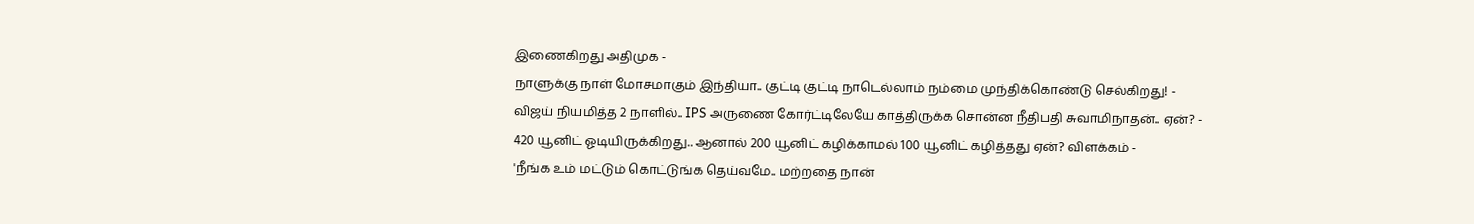இணைகிறது அதிமுக -
நாளுக்கு நாள் மோசமாகும் இந்தியா.. குட்டி குட்டி நாடெல்லாம் நம்மை முந்திக்கொண்டு செல்கிறது! -
விஜய் நியமித்த 2 நாளில்.. IPS அருணை கோர்ட்டிலேயே காத்திருக்க சொன்ன நீதிபதி சுவாமிநாதன்.. ஏன்? -
420 யூனிட் ஓடியிருக்கிறது.. ஆனால் 200 யூனிட் கழிக்காமல் 100 யூனிட் கழித்தது ஏன்? விளக்கம் -
'நீங்க உம் மட்டும் கொட்டுங்க தெய்வமே.. மற்றதை நான்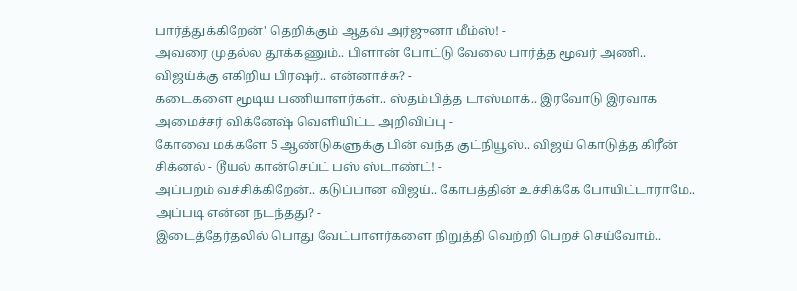பார்த்துக்கிறேன்' தெறிக்கும் ஆதவ் அர்ஜுனா மீம்ஸ்! -
அவரை முதல்ல தூக்கணும்.. பிளான் போட்டு வேலை பார்த்த மூவர் அணி.. விஜய்க்கு எகிறிய பிரஷர்.. என்னாச்சு? -
கடைகளை மூடிய பணியாளர்கள்.. ஸ்தம்பித்த டாஸ்மாக்.. இரவோடு இரவாக அமைச்சர் விக்னேஷ் வெளியிட்ட அறிவிப்பு -
கோவை மக்களே 5 ஆண்டுகளுக்கு பின் வந்த குட்நியூஸ்.. விஜய் கொடுத்த கிரீன் சிக்னல் - டூயல் கான்செப்ட் பஸ் ஸ்டாண்ட்! -
அப்பறம் வச்சிக்கிறேன்.. கடுப்பான விஜய்.. கோபத்தின் உச்சிக்கே போயிட்டாராமே.. அப்படி என்ன நடந்தது? -
இடைத்தேர்தலில் பொது வேட்பாளர்களை நிறுத்தி வெற்றி பெறச் செய்வோம்..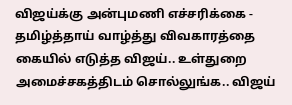விஜய்க்கு அன்புமணி எச்சரிக்கை -
தமிழ்த்தாய் வாழ்த்து விவகாரத்தை கையில் எடுத்த விஜய்.. உள்துறை அமைச்சகத்திடம் சொல்லுங்க.. விஜய்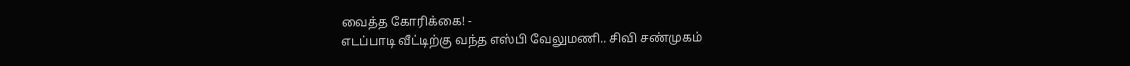வைத்த கோரிக்கை! -
எடப்பாடி வீட்டிற்கு வந்த எஸ்பி வேலுமணி.. சிவி சண்முகம்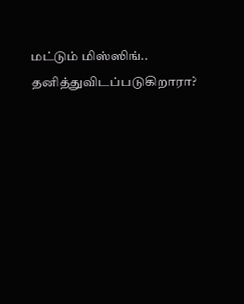மட்டும் மிஸ்ஸிங்.. தனித்துவிடப்படுகிறாரா?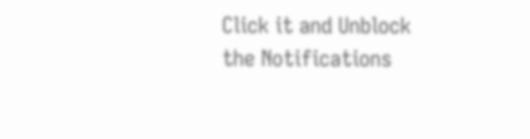Click it and Unblock the Notifications